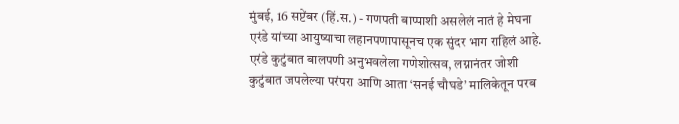मुंबई, 16 सप्टेंबर (हिं.स.) - गणपती बाप्पाशी असलेलं नातं हे मेघना एरंडे यांच्या आयुष्याचा लहानपणापासूनच एक सुंदर भाग राहिलं आहे. एरंडे कुटुंबात बालपणी अनुभवलेला गणेशोत्सव, लग्नानंतर जोशी कुटुंबात जपलेल्या परंपरा आणि आता ‘सनई चौघडे’ मालिकेतून परब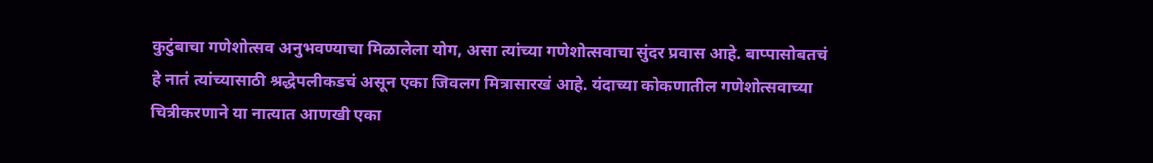कुटुंबाचा गणेशोत्सव अनुभवण्याचा मिळालेला योग, असा त्यांच्या गणेशोत्सवाचा सुंदर प्रवास आहे. बाप्पासोबतचं हे नातं त्यांच्यासाठी श्रद्धेपलीकडचं असून एका जिवलग मित्रासारखं आहे. यंदाच्या कोकणातील गणेशोत्सवाच्या चित्रीकरणाने या नात्यात आणखी एका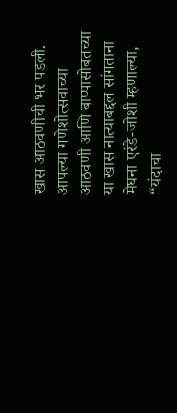खास आठवणीची भर पडली. आपल्या गणेशोत्सवाच्या आठवणी आणि बाप्पासोबतच्या या खास नात्याबद्दल सांगताना मेघना एरंडे-जोशी म्हणाल्या, “यंदाचा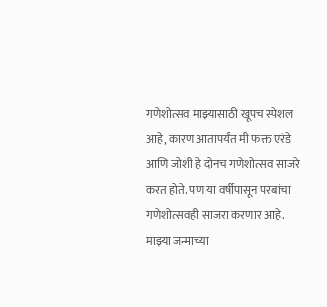गणेशोत्सव माझ्यासाठी खूपच स्पेशल आहे, कारण आतापर्यंत मी फक्त एरंडे आणि जोशी हे दोनच गणेशोत्सव साजरे करत होते. पण या वर्षीपासून परबांचा गणेशोत्सवही साजरा करणार आहे. माझ्या जन्माच्या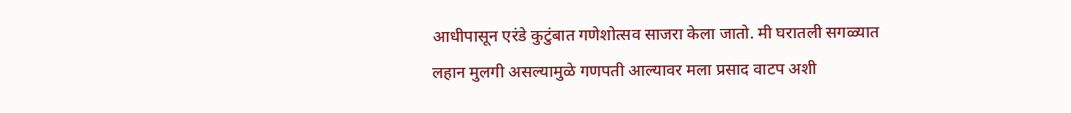आधीपासून एरंडे कुटुंबात गणेशोत्सव साजरा केला जातो. मी घरातली सगळ्यात लहान मुलगी असल्यामुळे गणपती आल्यावर मला प्रसाद वाटप अशी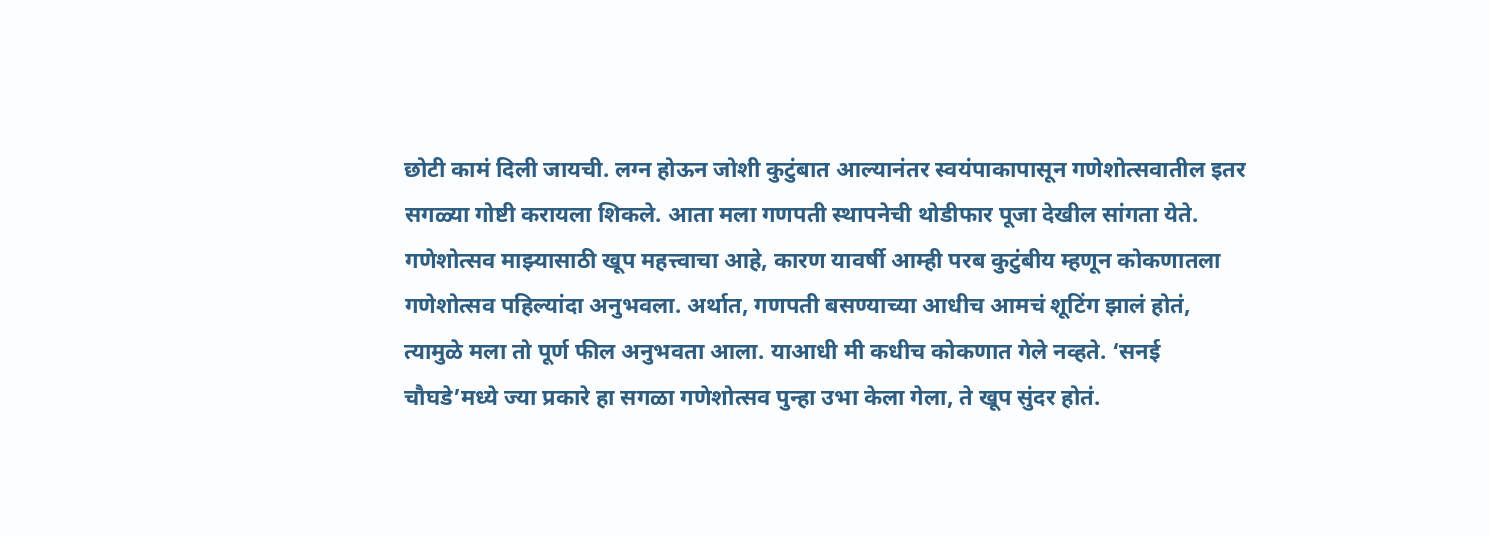छोटी कामं दिली जायची. लग्न होऊन जोशी कुटुंबात आल्यानंतर स्वयंपाकापासून गणेशोत्सवातील इतर सगळ्या गोष्टी करायला शिकले. आता मला गणपती स्थापनेची थोडीफार पूजा देखील सांगता येते. गणेशोत्सव माझ्यासाठी खूप महत्त्वाचा आहे, कारण यावर्षी आम्ही परब कुटुंबीय म्हणून कोकणातला गणेशोत्सव पहिल्यांदा अनुभवला. अर्थात, गणपती बसण्याच्या आधीच आमचं शूटिंग झालं होतं, त्यामुळे मला तो पूर्ण फील अनुभवता आला. याआधी मी कधीच कोकणात गेले नव्हते. ‘सनई चौघडे’मध्ये ज्या प्रकारे हा सगळा गणेशोत्सव पुन्हा उभा केला गेला, ते खूप सुंदर होतं.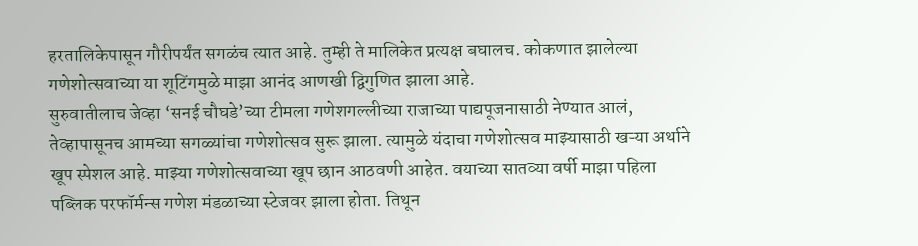हरतालिकेपासून गौरीपर्यंत सगळंच त्यात आहे. तुम्ही ते मालिकेत प्रत्यक्ष बघालच. कोकणात झालेल्या गणेशोत्सवाच्या या शूटिंगमुळे माझा आनंद आणखी द्विगुणित झाला आहे.
सुरुवातीलाच जेव्हा ‘सनई चौघडे’च्या टीमला गणेशगल्लीच्या राजाच्या पाद्यपूजनासाठी नेण्यात आलं, तेव्हापासूनच आमच्या सगळ्यांचा गणेशोत्सव सुरू झाला. त्यामुळे यंदाचा गणेशोत्सव माझ्यासाठी खऱ्या अर्थाने खूप स्पेशल आहे. माझ्या गणेशोत्सवाच्या खूप छान आठवणी आहेत. वयाच्या सातव्या वर्षी माझा पहिला पब्लिक परफॉर्मन्स गणेश मंडळाच्या स्टेजवर झाला होता. तिथून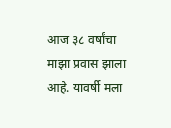आज ३८ वर्षांचा माझा प्रवास झाला आहे. यावर्षी मला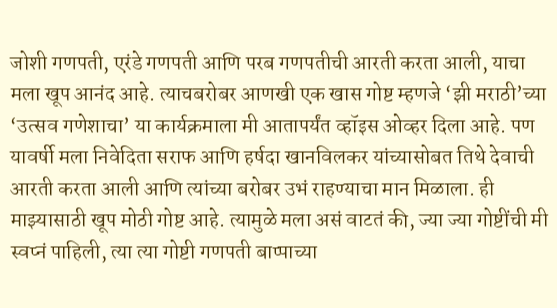जोशी गणपती, एरंडे गणपती आणि परब गणपतीची आरती करता आली, याचा मला खूप आनंद आहे. त्याचबरोबर आणखी एक खास गोष्ट म्हणजे ‘झी मराठी’च्या ‘उत्सव गणेशाचा’ या कार्यक्रमाला मी आतापर्यंत व्हॉइस ओव्हर दिला आहे. पण यावर्षी मला निवेदिता सराफ आणि हर्षदा खानविलकर यांच्यासोबत तिथे देवाची आरती करता आली आणि त्यांच्या बरोबर उभं राहण्याचा मान मिळाला. ही माझ्यासाठी खूप मोठी गोष्ट आहे. त्यामुळे मला असं वाटतं की, ज्या ज्या गोष्टींची मी स्वप्नं पाहिली, त्या त्या गोष्टी गणपती बाप्पाच्या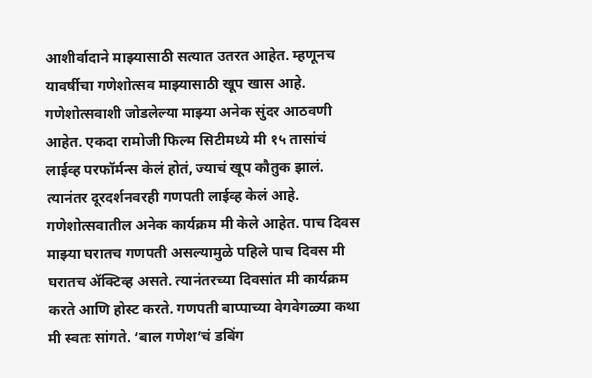आशीर्वादाने माझ्यासाठी सत्यात उतरत आहेत. म्हणूनच यावर्षीचा गणेशोत्सव माझ्यासाठी खूप खास आहे. गणेशोत्सवाशी जोडलेल्या माझ्या अनेक सुंदर आठवणी आहेत. एकदा रामोजी फिल्म सिटीमध्ये मी १५ तासांचं लाईव्ह परफॉर्मन्स केलं होतं, ज्याचं खूप कौतुक झालं. त्यानंतर दूरदर्शनवरही गणपती लाईव्ह केलं आहे. गणेशोत्सवातील अनेक कार्यक्रम मी केले आहेत. पाच दिवस माझ्या घरातच गणपती असल्यामुळे पहिले पाच दिवस मी घरातच ॲक्टिव्ह असते. त्यानंतरच्या दिवसांत मी कार्यक्रम करते आणि होस्ट करते. गणपती बाप्पाच्या वेगवेगळ्या कथा मी स्वतः सांगते. ‘बाल गणेश’चं डबिंग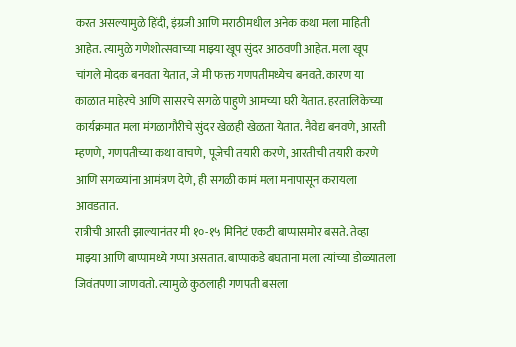करत असल्यामुळे हिंदी, इंग्रजी आणि मराठीमधील अनेक कथा मला माहिती आहेत. त्यामुळे गणेशोत्सवाच्या माझ्या खूप सुंदर आठवणी आहेत. मला खूप चांगले मोदक बनवता येतात, जे मी फक्त गणपतीमध्येच बनवते. कारण या काळात माहेरचे आणि सासरचे सगळे पाहुणे आमच्या घरी येतात. हरतालिकेच्या कार्यक्रमात मला मंगळागौरीचे सुंदर खेळही खेळता येतात. नैवेद्य बनवणे, आरती म्हणणे, गणपतीच्या कथा वाचणे, पूजेची तयारी करणे, आरतीची तयारी करणे आणि सगळ्यांना आमंत्रण देणे, ही सगळी कामं मला मनापासून करायला आवडतात.
रात्रीची आरती झाल्यानंतर मी १०-१५ मिनिटं एकटी बाप्पासमोर बसते. तेव्हा माझ्या आणि बाप्पामध्ये गप्पा असतात. बाप्पाकडे बघताना मला त्यांच्या डोळ्यातला जिवंतपणा जाणवतो. त्यामुळे कुठलाही गणपती बसला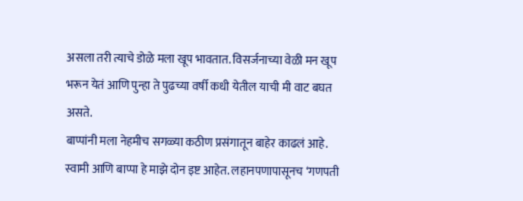असला तरी त्याचे डोळे मला खूप भावतात. विसर्जनाच्या वेळी मन खूप भरून येतं आणि पुन्हा ते पुढच्या वर्षी कधी येतील याची मी वाट बघत असते.
बाप्पांनी मला नेहमीच सगळ्या कठीण प्रसंगातून बाहेर काढलं आहे. स्वामी आणि बाप्पा हे माझे दोन इष्ट आहेत. लहानपणापासूनच ‘गणपती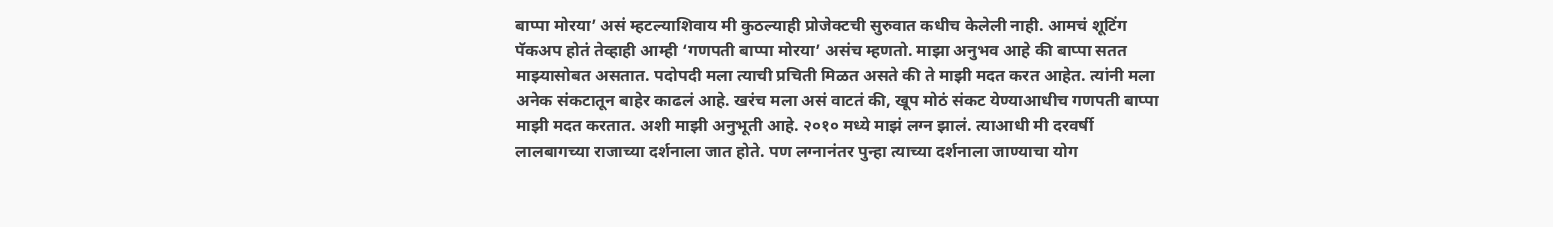बाप्पा मोरया’ असं म्हटल्याशिवाय मी कुठल्याही प्रोजेक्टची सुरुवात कधीच केलेली नाही. आमचं शूटिंग पॅकअप होतं तेव्हाही आम्ही ‘गणपती बाप्पा मोरया’ असंच म्हणतो. माझा अनुभव आहे की बाप्पा सतत माझ्यासोबत असतात. पदोपदी मला त्याची प्रचिती मिळत असते की ते माझी मदत करत आहेत. त्यांनी मला अनेक संकटातून बाहेर काढलं आहे. खरंच मला असं वाटतं की, खूप मोठं संकट येण्याआधीच गणपती बाप्पा माझी मदत करतात. अशी माझी अनुभूती आहे. २०१० मध्ये माझं लग्न झालं. त्याआधी मी दरवर्षी लालबागच्या राजाच्या दर्शनाला जात होते. पण लग्नानंतर पुन्हा त्याच्या दर्शनाला जाण्याचा योग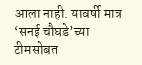आला नाही. यावर्षी मात्र ‘सनई चौघडे’च्या टीमसोबत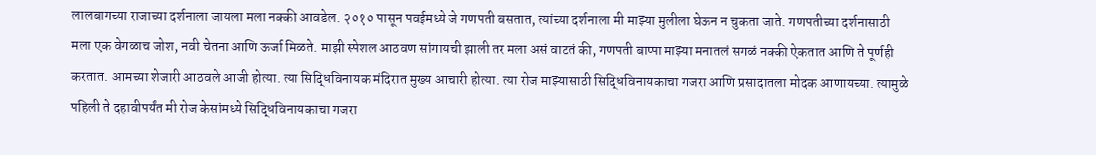लालबागच्या राजाच्या दर्शनाला जायला मला नक्की आवडेल. २०१० पासून पवईमध्ये जे गणपती बसतात, त्यांच्या दर्शनाला मी माझ्या मुलीला घेऊन न चुकता जाते. गणपतीच्या दर्शनासाठी मला एक वेगळाच जोश, नवी चेतना आणि ऊर्जा मिळते. माझी स्पेशल आठवण सांगायची झाली तर मला असं वाटतं की, गणपती बाप्पा माझ्या मनातलं सगळं नक्की ऐकतात आणि ते पूर्णही करतात. आमच्या शेजारी आठवले आजी होत्या. त्या सिद्धिविनायक मंदिरात मुख्य आचारी होत्या. त्या रोज माझ्यासाठी सिद्धिविनायकाचा गजरा आणि प्रसादातला मोदक आणायच्या. त्यामुळे पहिली ते दहावीपर्यंत मी रोज केसांमध्ये सिद्धिविनायकाचा गजरा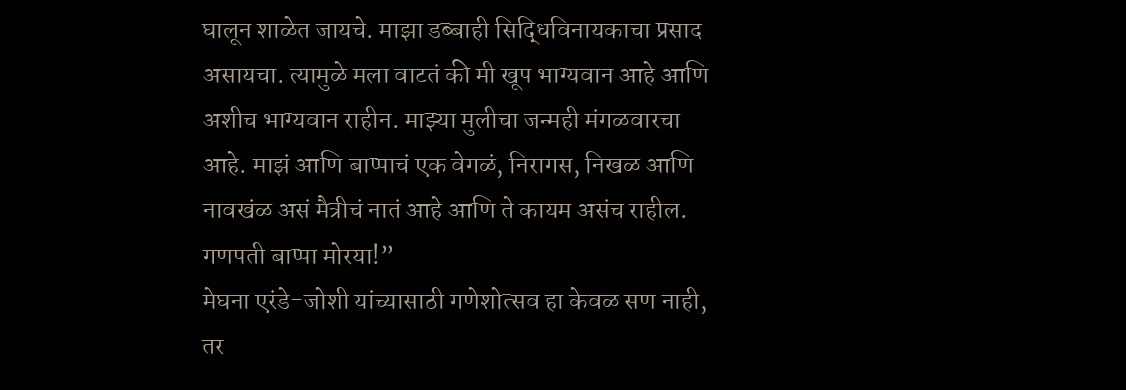घालून शाळेत जायचे. माझा डब्बाही सिद्धिविनायकाचा प्रसाद असायचा. त्यामुळे मला वाटतं की मी खूप भाग्यवान आहे आणि अशीच भाग्यवान राहीन. माझ्या मुलीचा जन्मही मंगळवारचा आहे. माझं आणि बाप्पाचं एक वेगळं, निरागस, निखळ आणि नावखंळ असं मैत्रीचं नातं आहे आणि ते कायम असंच राहील. गणपती बाप्पा मोरया!”
मेघना एरंडे-जोशी यांच्यासाठी गणेशोत्सव हा केवळ सण नाही, तर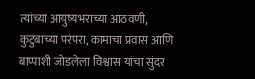त्यांच्या आयुष्यभराच्या आठवणी, कुटुंबाच्या परंपरा, कामाचा प्रवास आणि बाप्पाशी जोडलेला विश्वास यांचा सुंदर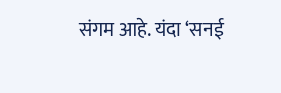संगम आहे. यंदा ‘सनई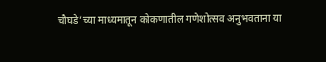चौघडे’च्या माध्यमातून कोकणातील गणेशोत्सव अनुभवताना या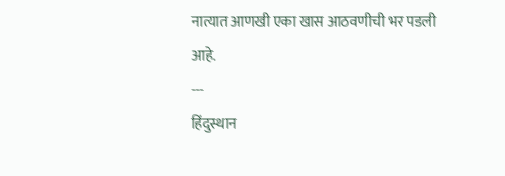नात्यात आणखी एका खास आठवणीची भर पडली आहे.
---
हिंदुस्थान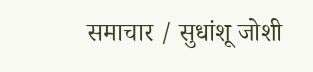समाचार / सुधांशू जोशी